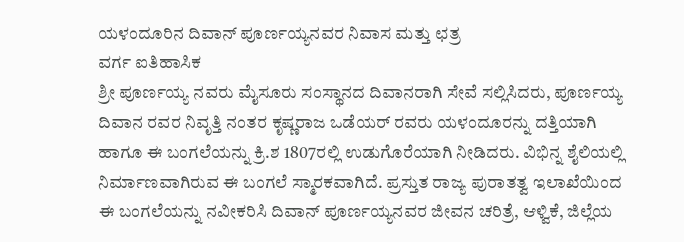ಯಳಂದೂರಿನ ದಿವಾನ್ ಪೂರ್ಣಯ್ಯನವರ ನಿವಾಸ ಮತ್ತು ಛತ್ರ
ವರ್ಗ ಐತಿಹಾಸಿಕ
ಶ್ರೀ ಪೂರ್ಣಯ್ಯ ನವರು ಮೈಸೂರು ಸಂಸ್ಥಾನದ ದಿವಾನರಾಗಿ ಸೇವೆ ಸಲ್ಲಿಸಿದರು, ಪೂರ್ಣಯ್ಯ ದಿವಾನ ರವರ ನಿವೃತ್ತಿ ನಂತರ ಕೃಷ್ಣರಾಜ ಒಡೆಯರ್ ರವರು ಯಳಂದೂರನ್ನು ದತ್ತಿಯಾಗಿ ಹಾಗೂ ಈ ಬಂಗಲೆಯನ್ನು ಕ್ರಿ.ಶ 1807ರಲ್ಲಿ ಉಡುಗೊರೆಯಾಗಿ ನೀಡಿದರು. ವಿಭಿನ್ನ ಶೈಲಿಯಲ್ಲಿ ನಿರ್ಮಾಣವಾಗಿರುವ ಈ ಬಂಗಲೆ ಸ್ಮಾರಕವಾಗಿದೆ. ಪ್ರಸ್ತುತ ರಾಜ್ಯ ಪುರಾತತ್ವ ಇಲಾಖೆಯಿಂದ ಈ ಬಂಗಲೆಯನ್ನು ನವೀಕರಿಸಿ ದಿವಾನ್ ಪೂರ್ಣಯ್ಯನವರ ಜೀವನ ಚರಿತ್ರೆ, ಆಳ್ವಿಕೆ, ಜಿಲ್ಲೆಯ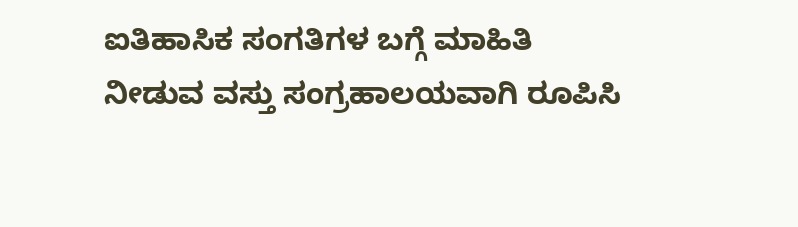ಐತಿಹಾಸಿಕ ಸಂಗತಿಗಳ ಬಗ್ಗೆ ಮಾಹಿತಿ ನೀಡುವ ವಸ್ತು ಸಂಗ್ರಹಾಲಯವಾಗಿ ರೂಪಿಸಿ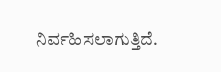ನಿರ್ವಹಿಸಲಾಗುತ್ತಿದೆ.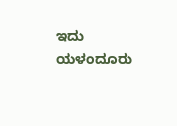ಇದು ಯಳಂದೂರು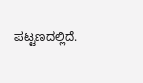ಪಟ್ಟಣದಲ್ಲಿದೆ.